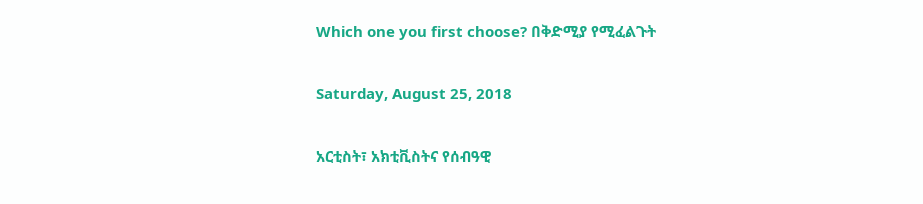Which one you first choose? በቅድሚያ የሚፈልጉት

Saturday, August 25, 2018

አርቲስት፣ አክቲቪስትና የሰብዓዊ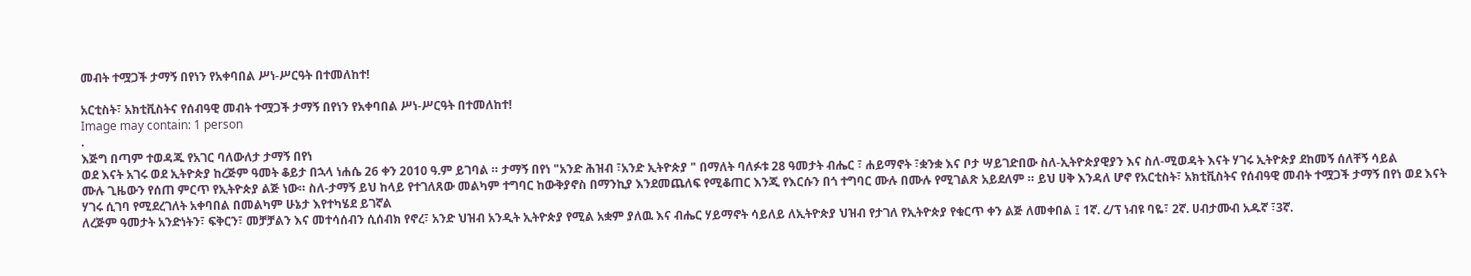መብት ተሟጋች ታማኝ በየነን የአቀባበል ሥነ-ሥርዓት በተመለከተ!

አርቲስት፣ አክቲቪስትና የሰብዓዊ መብት ተሟጋች ታማኝ በየነን የአቀባበል ሥነ-ሥርዓት በተመለከተ!
Image may contain: 1 person
.
እጅግ በጣም ተወዳጁ የአገር ባለውለታ ታማኝ በየነ
ወደ እናት አገሩ ወደ ኢትዮጵያ ከረጅም ዓመት ቆይታ በኋላ ነሐሴ 26 ቀን 2010 ዓ.ም ይገባል ። ታማኝ በየነ "አንድ ሕዝብ ፣አንድ ኢትዮጵያ " በማለት ባለፉቱ 28 ዓመታት ብሔር ፣ ሐይማኖት ፣ቋንቋ እና ቦታ ሣይገድበው ስለ-ኢትዮጵያዊያን እና ስለ-ሚወዳት እናት ሃገሩ ኢትዮጵያ ደከመኝ ሰለቸኝ ሳይል
ሙሉ ጊዜውን የሰጠ ምርጥ የኢትዮጵያ ልጅ ነው። ስለ-ታማኝ ይህ ከላይ የተገለጸው መልካም ተግባር ከውቅያኖስ በማንኪያ እንደመጨለፍ የሚቆጠር እንጂ የእርሱን በጎ ተግባር ሙሉ በሙሉ የሚገልጽ አይደለም ። ይህ ሀቅ እንዳለ ሆኖ የአርቲስት፣ አክቲቪስትና የሰብዓዊ መብት ተሟጋች ታማኝ በየነ ወደ እናት ሃገሩ ሲገባ የሚደረገለት አቀባበል በመልካም ሁኔታ እየተካሄደ ይገኛል
ለረጅም ዓመታት አንድነትን፣ ፍቅርን፣ መቻቻልን እና መተሳሰብን ሲሰብክ የኖረ፣ አንድ ህዝብ አንዲት ኢትዮጵያ የሚል አቋም ያለዉ እና ብሔር ሃይማኖት ሳይለይ ለኢትዮጵያ ህዝብ የታገለ የኢትዮጵያ የቁርጥ ቀን ልጅ ለመቀበል ፤ 1ኛ. ረ/ፕ ነብዩ ባዬ፣ 2ኛ. ሀብታሙብ አዱኛ ፣3ኛ.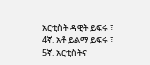አርቲስት ዳዊት ይፍሩ ፣ 4ኛ. አቶ ይልማ ይፍሩ ፣ 5ኛ. አርቲስትና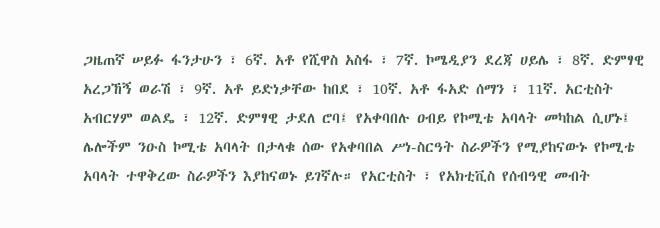ጋዜጠኛ ሠይፉ ፋንታሁን ፣ 6ኛ. አቶ የሺዋስ አስፋ ፣ 7ኛ. ኮሜዲያን ደረጃ ሀይሌ ፣ 8ኛ. ድምፃዊ አረጋኸኝ ወራሽ ፣ 9ኛ. አቶ ይድነቃቸው ከበደ ፣ 10ኛ. አቶ ፋአድ ሰማን ፣ 11ኛ. አርቲስት አብርሃም ወልዴ ፣ 12ኛ. ድምፃዊ ታደለ ሮባ፤ የአቀባበሉ ዐብይ የኮሚቴ አባላት መካከል ሲሆኑ፤ ሌሎችም ንዑስ ኮሚቴ አባላት በታላቁ ሰው የአቀባበል ሥነ-ስርዓት ስራዎችን የሚያከናውኑ የኮሚቴ አባላት ተዋቅረው ስራዎችን እያከናወኑ ይገኛሉ። የአርቲስት ፣ የአክቲቪስ የሰብዓዊ መብት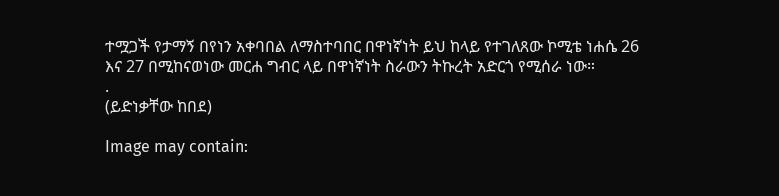ተሟጋች የታማኝ በየነን አቀባበል ለማስተባበር በዋነኛነት ይህ ከላይ የተገለጸው ኮሚቴ ነሐሴ 26 እና 27 በሚከናወነው መርሐ ግብር ላይ በዋነኛነት ስራውን ትኩረት አድርጎ የሚሰራ ነው።
.
(ይድነቃቸው ከበደ)

Image may contain: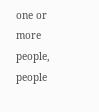one or more people, people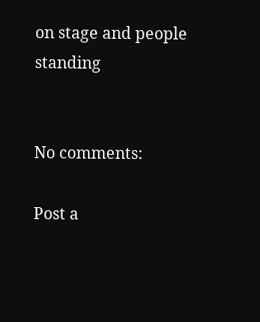on stage and people standing


No comments:

Post a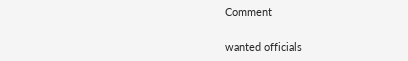Comment

wanted officials